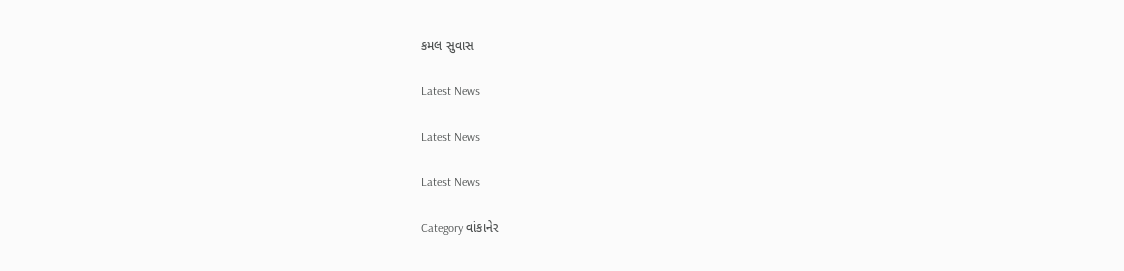કમલ સુવાસ

Latest News

Latest News

Latest News

Category વાંકાનેર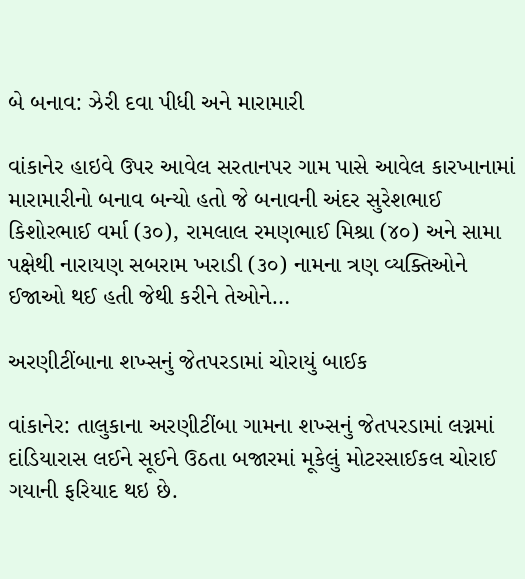બે બનાવ: ઝેરી દવા પીધી અને મારામારી

વાંકાનેર હાઇવે ઉપર આવેલ સરતાનપર ગામ પાસે આવેલ કારખાનામાં મારામારીનો બનાવ બન્યો હતો જે બનાવની અંદર સુરેશભાઈ કિશોરભાઈ વર્મા (૩૦), રામલાલ રમણભાઈ મિશ્રા (૪૦) અને સામા પક્ષેથી નારાયણ સબરામ ખરાડી (૩૦) નામના ત્રણ વ્યક્તિઓને ઈજાઓ થઈ હતી જેથી કરીને તેઓને…

અરણીટીંબાના શખ્સનું જેતપરડામાં ચોરાયું બાઈક

વાંકાનેર: તાલુકાના અરણીટીંબા ગામના શખ્સનું જેતપરડામાં લગ્નમાં દાંડિયારાસ લઈને સૂઈને ઉઠતા બજારમાં મૂકેલું મોટરસાઈકલ ચોરાઈ ગયાની ફરિયાદ થઇ છે.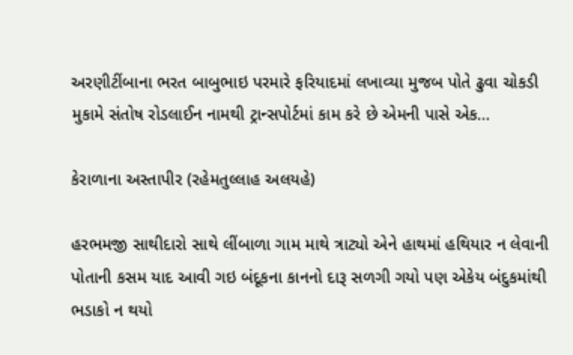અરણીટીંબાના ભરત બાબુભાઇ પરમારે ફરિયાદમાં લખાવ્યા મુજબ પોતે ઢુવા ચોકડી મુકામે સંતોષ રોડલાઈન નામથી ટ્રાન્સપોર્ટમાં કામ કરે છે એમની પાસે એક…

કેરાળાના અસ્તાપીર (રહેમતુલ્લાહ અલયહે)

હરભમજી સાથીદારો સાથે લીંબાળા ગામ માથે ત્રાટ્યો એને હાથમાં હથિયાર ન લેવાની પોતાની કસમ યાદ આવી ગઇ બંદૂકના કાનનો દારૂ સળગી ગયો પણ એકેય બંદુકમાંથી ભડાકો ન થયો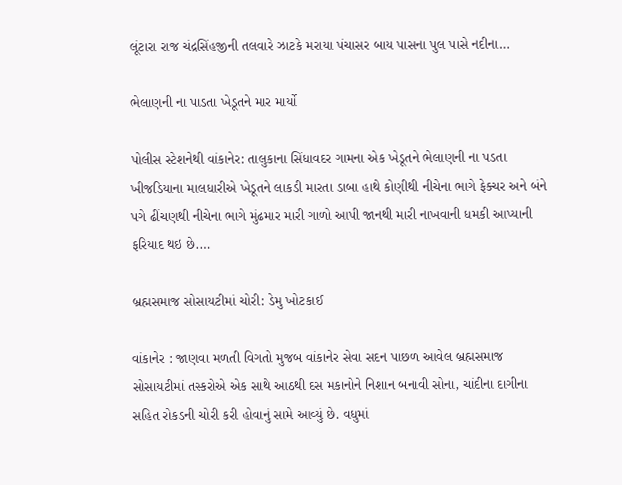લૂંટારા રાજ ચંદ્રસિંહજીની તલવારે ઝાટકે મરાયા પંચાસર બાય પાસના પુલ પાસે નદીના…

ભેલાણની ના પાડતા ખેડૂતને માર માર્યો

પોલીસ સ્ટેશનેથી વાંકાનેર: તાલુકાના સિંધાવદર ગામના એક ખેડૂતને ભેલાણની ના પડતા ખીજડિયાના માલધારીએ ખેડૂતને લાકડી મારતા ડાબા હાથે કોણીથી નીચેના ભાગે ફેક્ચર અને બંને પગે ઢીંચણથી નીચેના ભાગે મુંઢમાર મારી ગાળો આપી જાનથી મારી નાખવાની ધમકી આપ્યાની ફરિયાદ થઇ છે.…

બ્રહ્મસમાજ સોસાયટીમાં ચોરી: ડેમુ ખોટકાઈ

વાંકાનેર : જાણવા મળતી વિગતો મુજબ વાંકાનેર સેવા સદન પાછળ આવેલ બ્રહ્મસમાજ સોસાયટીમાં તસ્કરોએ એક સાથે આઠથી દસ મકાનોને નિશાન બનાવી સોના, ચાંદીના દાગીના સહિત રોકડની ચોરી કરી હોવાનું સામે આવ્યું છે. વધુમાં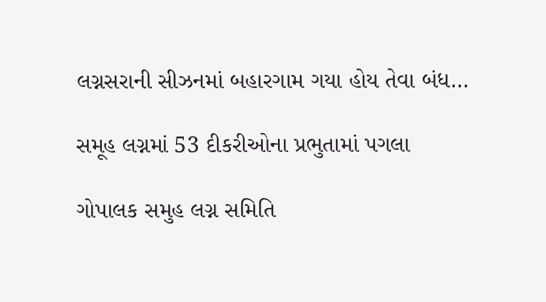લગ્નસરાની સીઝનમાં બહારગામ ગયા હોય તેવા બંધ…

સમૂહ લગ્નમાં 53 દીકરીઓના પ્રભુતામાં પગલા

ગોપાલક સમુહ લગ્ન સમિતિ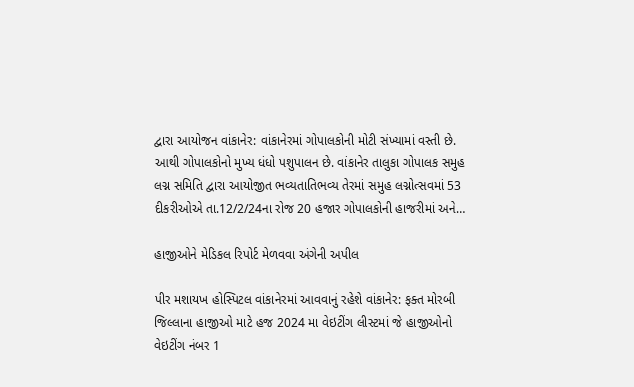દ્વારા આયોજન વાંકાનેર: વાંકાનેરમાં ગોપાલકોની મોટી સંખ્યામાં વસ્તી છે. આથી ગોપાલકોનો મુખ્ય ધંધો પશુપાલન છે. વાંકાનેર તાલુકા ગોપાલક સમુહ લગ્ન સમિતિ દ્વારા આયોજીત ભવ્યતાતિભવ્ય તેરમાં સમુહ લગ્નોત્સવમાં 53 દીકરીઓએ તા.12/2/24ના રોજ 20 હજાર ગોપાલકોની હાજરીમાં અને…

હાજીઓને મેડિકલ રિપોર્ટ મેળવવા અંગેની અપીલ

પીર મશાયખ હોસ્પિટલ વાંકાનેરમાં આવવાનું રહેશે વાંકાનેર: ફક્ત મોરબી જિલ્લાના હાજીઓ માટે હજ 2024 મા વેઇટીંગ લીસ્ટમાં જે હાજીઓનો વેઇટીંગ નંબર 1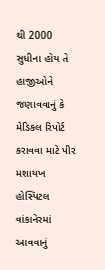થી 2000 સુધીના હોય તે હાજીઓને જણાવવાનું કે મેડિકલ રિપોર્ટ કરાવવા માટે પીર મશાયખ હોસ્પિટલ વાંકાનેરમાં આવવાનું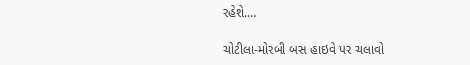રહેશે.…

ચોટીલા-મોરબી બસ હાઇવે પર ચલાવો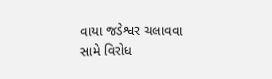વાયા જડેશ્વર ચલાવવા સામે વિરોધ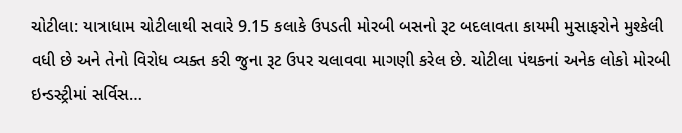ચોટીલા: યાત્રાધામ ચોટીલાથી સવારે 9.15 કલાકે ઉપડતી મોરબી બસનો રૂટ બદલાવતા કાયમી મુસાફરોને મુશ્કેલી વધી છે અને તેનો વિરોધ વ્યક્ત કરી જુના રૂટ ઉપર ચલાવવા માગણી કરેલ છે. ચોટીલા પંથકનાં અનેક લોકો મોરબી ઇન્ડસ્ટ્રીમાં સર્વિસ…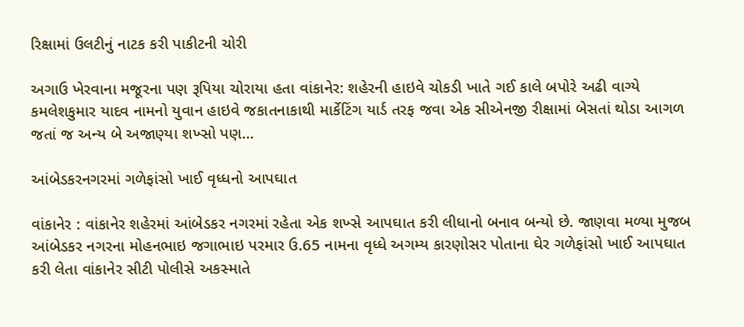રિક્ષામાં ઉલટીનું નાટક કરી પાકીટની ચોરી

અગાઉ ખેરવાના મજૂરના પણ રૂપિયા ચોરાયા હતા વાંકાનેર: શહેરની હાઇવે ચોકડી ખાતે ગઈ કાલે બપોરે અઢી વાગ્યે કમલેશકુમાર યાદવ નામનો યુવાન હાઇવે જકાતનાકાથી માર્કેટિંગ યાર્ડ તરફ જવા એક સીએનજી રીક્ષામાં બેસતાં થોડા આગળ જતાં જ અન્ય બે અજાણ્યા શખ્સો પણ…

આંબેડકરનગરમાં ગળેફાંસો ખાઈ વૃધ્ધનો આપઘાત

વાંકાનેર : વાંકાનેર શહેરમાં આંબેડકર નગરમાં રહેતા એક શખ્સે આપઘાત કરી લીધાનો બનાવ બન્યો છે. જાણવા મળ્યા મુજબ આંબેડકર નગરના મોહનભાઇ જગાભાઇ પરમાર ઉ.65 નામના વૃધ્ધે અગમ્ય કારણોસર પોતાના ઘેર ગળેફાંસો ખાઈ આપઘાત કરી લેતા વાંકાનેર સીટી પોલીસે અકસ્માતે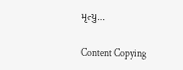મૃત્યુ…

Content Copying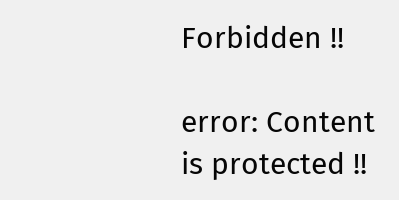Forbidden !!

error: Content is protected !!